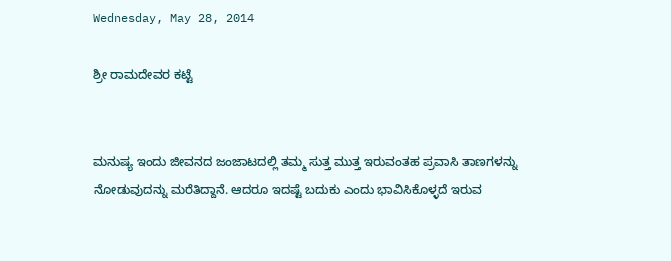Wednesday, May 28, 2014

ಶ್ರೀ ರಾಮದೇವರ ಕಟ್ಟೆ


ಮನುಷ್ಯ ಇಂದು ಜೀವನದ ಜಂಜಾಟದಲ್ಲಿ ತಮ್ಮ ಸುತ್ತ ಮುತ್ತ ಇರುವಂತಹ ಪ್ರವಾಸಿ ತಾಣಗಳನ್ನು ನೋಡುವುದನ್ನು ಮರೆತಿದ್ದಾನೆ. ಆದರೂ ಇದಷ್ಟೆ ಬದುಕು ಎಂದು ಭಾವಿಸಿಕೊಳ್ಳದೆ ಇರುವ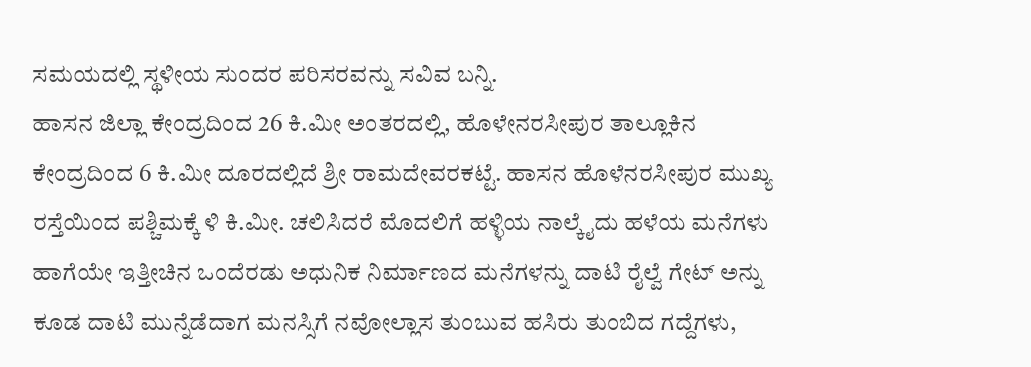ಸಮಯದಲ್ಲಿ ಸ್ಥಳೀಯ ಸುಂದರ ಪರಿಸರವನ್ನು ಸವಿವ ಬನ್ನಿ.
ಹಾಸನ ಜಿಲ್ಲಾ ಕೇಂದ್ರದಿಂದ 26 ಕಿ.ಮೀ ಅಂತರದಲ್ಲಿ, ಹೊಳೇನರಸೀಪುರ ತಾಲ್ಲೂಕಿನ ಕೇಂದ್ರದಿಂದ 6 ಕಿ.ಮೀ ದೂರದಲ್ಲಿದೆ ಶ್ರೀ ರಾಮದೇವರಕಟ್ಟೆ. ಹಾಸನ ಹೊಳೆನರಸೀಪುರ ಮುಖ್ಯ ರಸ್ತೆಯಿಂದ ಪಶ್ಚಿಮಕ್ಕೆ ಳಿ ಕಿ.ಮೀ. ಚಲಿಸಿದರೆ ಮೊದಲಿಗೆ ಹಳ್ಳಿಯ ನಾಲ್ಕೈದು ಹಳೆಯ ಮನೆಗಳು ಹಾಗೆಯೇ ಇತ್ತೀಚಿನ ಒಂದೆರಡು ಅಧುನಿಕ ನಿರ್ಮಾಣದ ಮನೆಗಳನ್ನು ದಾಟಿ ರೈಲ್ವೆ ಗೇಟ್ ಅನ್ನು ಕೂಡ ದಾಟಿ ಮುನ್ನೆಡೆದಾಗ ಮನಸ್ಸಿಗೆ ನವೋಲ್ಲಾಸ ತುಂಬುವ ಹಸಿರು ತುಂಬಿದ ಗದ್ದೆಗಳು,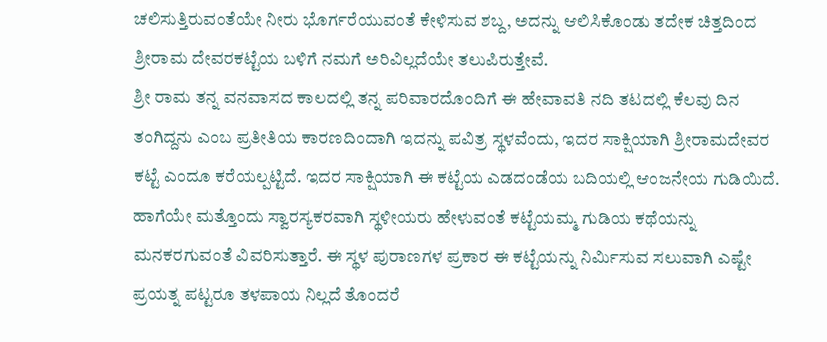ಚಲಿಸುತ್ತಿರುವಂತೆಯೇ ನೀರು ಭೊರ್ಗರೆಯುವಂತೆ ಕೇಳಿಸುವ ಶಬ್ದ, ಅದನ್ನು ಆಲಿಸಿಕೊಂಡು ತದೇಕ ಚಿತ್ತದಿಂದ ಶ್ರೀರಾಮ ದೇವರಕಟ್ಟೆಯ ಬಳಿಗೆ ನಮಗೆ ಅರಿವಿಲ್ಲದೆಯೇ ತಲುಪಿರುತ್ತೇವೆ.
ಶ್ರೀ ರಾಮ ತನ್ನ ವನವಾಸದ ಕಾಲದಲ್ಲಿ ತನ್ನ ಪರಿವಾರದೊಂದಿಗೆ ಈ ಹೇವಾವತಿ ನದಿ ತಟದಲ್ಲಿ ಕೆಲವು ದಿನ ತಂಗಿದ್ದನು ಎಂಬ ಪ್ರತೀತಿಯ ಕಾರಣದಿಂದಾಗಿ ಇದನ್ನು ಪವಿತ್ರ ಸ್ಥಳವೆಂದು, ಇದರ ಸಾಕ್ಷಿಯಾಗಿ ಶ್ರೀರಾಮದೇವರ ಕಟ್ಟೆ ಎಂದೂ ಕರೆಯಲ್ಪಟ್ಟಿದೆ. ಇದರ ಸಾಕ್ಷಿಯಾಗಿ ಈ ಕಟ್ಟೆಯ ಎಡದಂಡೆಯ ಬದಿಯಲ್ಲಿ ಆಂಜನೇಯ ಗುಡಿಯಿದೆ. ಹಾಗೆಯೇ ಮತ್ತೊಂದು ಸ್ವಾರಸ್ಯಕರವಾಗಿ ಸ್ಥಳೀಯರು ಹೇಳುವಂತೆ ಕಟ್ಟೆಯಮ್ಮ ಗುಡಿಯ ಕಥೆಯನ್ನು ಮನಕರಗುವಂತೆ ವಿವರಿಸುತ್ತಾರೆ. ಈ ಸ್ಥಳ ಪುರಾಣಗಳ ಪ್ರಕಾರ ಈ ಕಟ್ಟೆಯನ್ನು ನಿರ್ಮಿಸುವ ಸಲುವಾಗಿ ಎಷ್ಟೇ ಪ್ರಯತ್ನ ಪಟ್ಟರೂ ತಳಪಾಯ ನಿಲ್ಲದೆ ತೊಂದರೆ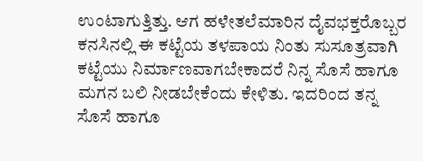ಉಂಟಾಗುತ್ತಿತ್ತು. ಆಗ ಹಳೇತಲೆಮಾರಿನ ದೈವಭಕ್ತರೊಬ್ಬರ ಕನಸಿನಲ್ಲಿ ಈ ಕಟ್ಟೆಯ ತಳಪಾಯ ನಿಂತು ಸುಸೂತ್ರವಾಗಿ ಕಟ್ಟೆಯು ನಿರ್ಮಾಣವಾಗಬೇಕಾದರೆ ನಿನ್ನ ಸೊಸೆ ಹಾಗೂ ಮಗನ ಬಲಿ ನೀಡಬೇಕೆಂದು ಕೇಳಿತು. ಇದರಿಂದ ತನ್ನ ಸೊಸೆ ಹಾಗೂ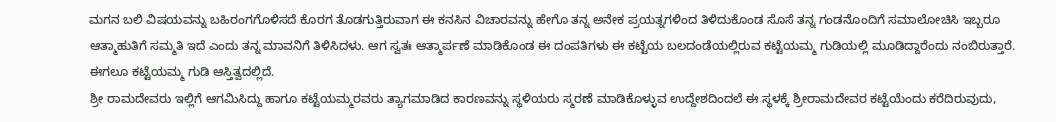ಮಗನ ಬಲಿ ವಿಷಯವನ್ನು ಬಹಿರಂಗಗೊಳಿಸದೆ ಕೊರಗ ತೊಡಗುತ್ತಿರುವಾಗ ಈ ಕನಸಿನ ವಿಚಾರವನ್ನು ಹೇಗೊ ತನ್ನ ಅನೇಕ ಪ್ರಯತ್ನಗಳಿಂದ ತಿಳಿದುಕೊಂಡ ಸೊಸೆ ತನ್ನ ಗಂಡನೊಂದಿಗೆ ಸಮಾಲೋಚಿಸಿ ಇಬ್ಬರೂ ಆತ್ಮಾಹುತಿಗೆ ಸಮ್ಮತಿ ಇದೆ ಎಂದು ತನ್ನ ಮಾವನಿಗೆ ತಿಳಿಸಿದಳು. ಆಗ ಸ್ವತಃ ಆತ್ಮಾರ್ಪಣೆ ಮಾಡಿಕೊಂಡ ಈ ದಂಪತಿಗಳು ಈ ಕಟ್ಟೆಯ ಬಲದಂಡೆಯಲ್ಲಿರುವ ಕಟ್ಟೆಯಮ್ಮ ಗುಡಿಯಲ್ಲಿ ಮೂಡಿದ್ದಾರೆಂದು ನಂಬಿರುತ್ತಾರೆ. ಈಗಲೂ ಕಟ್ಟೆಯಮ್ಮ ಗುಡಿ ಆಸ್ತಿತ್ವದಲ್ಲಿದೆ.
ಶ್ರೀ ರಾಮದೇವರು ಇಲ್ಲಿಗೆ ಆಗಮಿಸಿದ್ದು ಹಾಗೂ ಕಟ್ಟೆಯಮ್ಮರವರು ತ್ಯಾಗಮಾಡಿದ ಕಾರಣವನ್ನು ಸ್ಥಳಿಯರು ಸ್ಮರಣೆ ಮಾಡಿಕೊಳ್ಳುವ ಉದ್ದೇಶದಿಂದಲೆ ಈ ಸ್ಥಳಕ್ಕೆ ಶ್ರೀರಾಮದೇವರ ಕಟ್ಟೆಯೆಂದು ಕರೆದಿರುವುದು,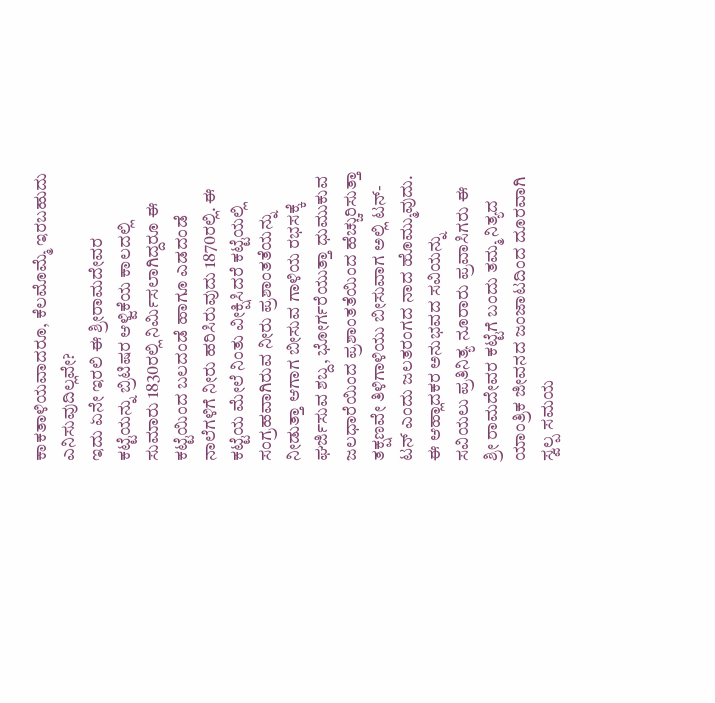ಕಾಕತಾಳಿಯವಾದರೂ, ಕೆಲಮೊಮ್ಮೆ ಇರಬಹುದು ಎನಿಸುವುದಿಲ್ಲವೇ?
ಇದು ಏನೇ ಇರಲಿ ಈ ಶ್ರೀರಾಮದೇವರ ಕಟ್ಟೆಯನ್ನು ಬ್ರಿಟಿಷರ ಆಳ್ವಿಕೆಯ ಕಾಲದಲ್ಲಿ ಸುಮಾರು 1830ರಲ್ಲಿ ನಿರ್ಮಿಸಲಾಗಿದ್ದರೂ ಈ ಕಟ್ಟೆಯಿಂದ ಬಲದಂಡೆ ಹಾಗೂ ಎಡದಂಡೆ ನಾಲೆಗಳಿಗೆ ನೀರು ಹರಿಸಿರುವುದು 1870ರಲ್ಲಿ. ಈ ಕಟ್ಟೆಯ ಮೇಲೆ ನಿಂತು ವೀಕ್ಷಿಸಿದರೆ ಕಟ್ಟೆಯಲ್ಲಿ ಸಂಗ್ರಹವಾಗಿರುವ ನೀರು ಪ್ರಶಾಂತತೆಯನ್ನು ನೀಡುತ್ತಾ ಆಗಾಗ ಬೀಸುವ ಗಾಳಿಯ ರಭಸಕ್ಕೆ ಘರ್ಜಿಸುವ ಶಬ್ದ, ಭೋರ್ಗರೆಯುತ್ತಾ ಧುಮುಕುವ ಜಲಧಾರೆಯಿಂದ ಪ್ರಶಾಂತತೆಯಿಂದ ಹೆಚ್ಚುರಿಸುತ್ತಾ ತಕ್ಷಣವೇ ತಿಳಿಗಾಳಿಯು ಬೀಸುವಾಗ ಅಲ್ಲಿ ಟನ್-ಟನ್ ಎಂದು ಜಲತರಂಗದ ನಾದ ಹೊಮ್ಮುವುದು.
ಈ ಆಹ್ಲಾದಕರ ಅನುಭವದ ಸವಿಯನ್ನು ಸವಿಯಲು ಪ್ರತಿನಿತ್ಯ ನೂರಾರು ಪ್ರವಾಸಿಗರು ಈ ಶ್ರೀ ರಾಮದೇವರ ಕಟ್ಟೆಗೆ ಬಂದು ತಮ್ಮ ನಿತ್ಯದ ಯಾಂತ್ರಿಕ ಜೀವನದ ಜಂಜಾಟದಿಂದ ದೂರವಾಗಿ ಸ್ವಲ್ಪ ಸಮಯ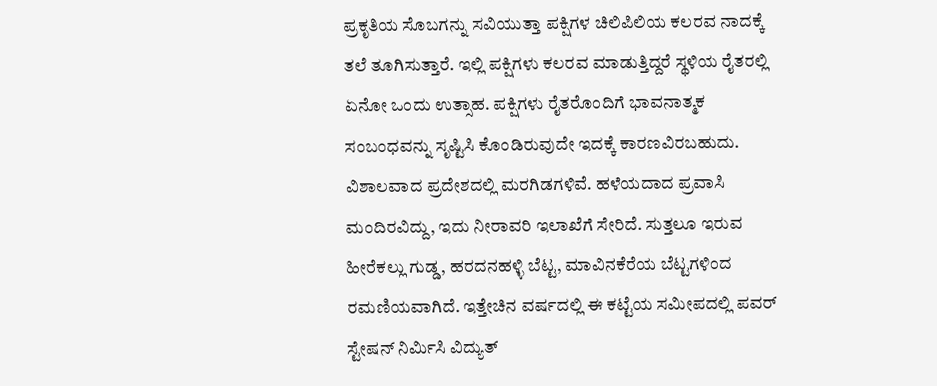ಪ್ರಕೃತಿಯ ಸೊಬಗನ್ನು ಸವಿಯುತ್ತಾ ಪಕ್ಷಿಗಳ ಚಿಲಿಪಿಲಿಯ ಕಲರವ ನಾದಕ್ಕೆ ತಲೆ ತೂಗಿಸುತ್ತಾರೆ. ಇಲ್ಲಿ ಪಕ್ಷಿಗಳು ಕಲರವ ಮಾಡುತ್ತಿದ್ದರೆ ಸ್ಥಳಿಯ ರೈತರಲ್ಲಿ ಏನೋ ಒಂದು ಉತ್ಸಾಹ. ಪಕ್ಷಿಗಳು ರೈತರೊಂದಿಗೆ ಭಾವನಾತ್ಮಕ ಸಂಬಂಧವನ್ನು ಸೃಷ್ಟಿಸಿ ಕೊಂಡಿರುವುದೇ ಇದಕ್ಕೆ ಕಾರಣವಿರಬಹುದು.
ವಿಶಾಲವಾದ ಪ್ರದೇಶದಲ್ಲಿ ಮರಗಿಡಗಳಿವೆ. ಹಳೆಯದಾದ ಪ್ರವಾಸಿ ಮಂದಿರವಿದ್ದು, ಇದು ನೀರಾವರಿ ಇಲಾಖೆಗೆ ಸೇರಿದೆ. ಸುತ್ತಲೂ ಇರುವ ಹೀರೆಕಲ್ಲು ಗುಡ್ಡ, ಹರದನಹಳ್ಳಿ ಬೆಟ್ಟ, ಮಾವಿನಕೆರೆಯ ಬೆಟ್ಟಗಳಿಂದ ರಮಣಿಯವಾಗಿದೆ. ಇತ್ತೇಚಿನ ವರ್ಷದಲ್ಲಿ ಈ ಕಟ್ಟೆಯ ಸಮೀಪದಲ್ಲಿ ಪವರ್ ಸ್ಟೇಷನ್ ನಿರ್ಮಿಸಿ ವಿದ್ಯುತ್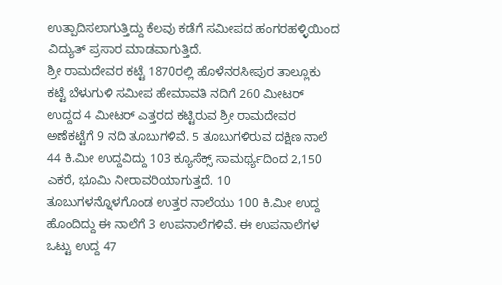ಉತ್ಪಾದಿಸಲಾಗುತ್ತಿದ್ದು ಕೆಲವು ಕಡೆಗೆ ಸಮೀಪದ ಹಂಗರಹಳ್ಳಿಯಿಂದ ವಿದ್ಯುತ್ ಪ್ರಸಾರ ಮಾಡವಾಗುತ್ತಿದೆ.
ಶ್ರೀ ರಾಮದೇವರ ಕಟ್ಟೆ 1870ರಲ್ಲಿ ಹೊಳೆನರಸೀಪುರ ತಾಲ್ಲೂಕು ಕಟ್ಟೆ ಬೆಳುಗುಳಿ ಸಮೀಪ ಹೇಮಾವತಿ ನದಿಗೆ 260 ಮೀಟರ್ ಉದ್ದದ 4 ಮೀಟರ್ ಎತ್ತರದ ಕಟ್ಟಿರುವ ಶ್ರೀ ರಾಮದೇವರ ಅಣೆಕಟ್ಟೆಗೆ 9 ನದಿ ತೂಬುಗಳಿವೆ. 5 ತೂಬುಗಳಿರುವ ದಕ್ಷಿಣ ನಾಲೆ 44 ಕಿ.ಮೀ ಉದ್ದವಿದ್ದು 103 ಕ್ಯೂಸೆಕ್ಸ್ ಸಾಮರ್ಥ್ಯದಿಂದ 2,150 ಎಕರೆ, ಭೂಮಿ ನೀರಾವರಿಯಾಗುತ್ತದೆ. 10 ತೂಬುಗಳನ್ನೊಳಗೊಂಡ ಉತ್ತರ ನಾಲೆಯು 100 ಕಿ.ಮೀ ಉದ್ದ ಹೊಂದಿದ್ದು ಈ ನಾಲೆಗೆ 3 ಉಪನಾಲೆಗಳಿವೆ. ಈ ಉಪನಾಲೆಗಳ ಒಟ್ಟು ಉದ್ದ 47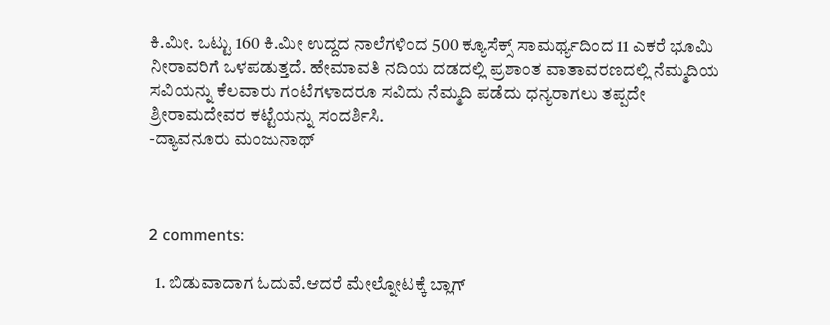ಕಿ.ಮೀ. ಒಟ್ಟು 160 ಕಿ.ಮೀ ಉದ್ದದ ನಾಲೆಗಳಿಂದ 500 ಕ್ಯೂಸೆಕ್ಸ್ ಸಾಮರ್ಥ್ಯದಿಂದ 11 ಎಕರೆ ಭೂಮಿ ನೀರಾವರಿಗೆ ಒಳಪಡುತ್ತದೆ. ಹೇಮಾವತಿ ನದಿಯ ದಡದಲ್ಲಿ ಪ್ರಶಾಂತ ವಾತಾವರಣದಲ್ಲಿ ನೆಮ್ಮದಿಯ ಸವಿಯನ್ನು ಕೆಲವಾರು ಗಂಟೆಗಳಾದರೂ ಸವಿದು ನೆಮ್ಮದಿ ಪಡೆದು ಧನ್ಯರಾಗಲು ತಪ್ಪದೇ ಶ್ರೀರಾಮದೇವರ ಕಟ್ಟೆಯನ್ನು ಸಂದರ್ಶಿಸಿ.
-ದ್ಯಾವನೂರು ಮಂಜುನಾಥ್



2 comments:

  1. ಬಿಡುವಾದಾಗ ಓದುವೆ.ಆದರೆ ಮೇಲ್ನೋಟಕ್ಕೆ ಬ್ಲಾಗ್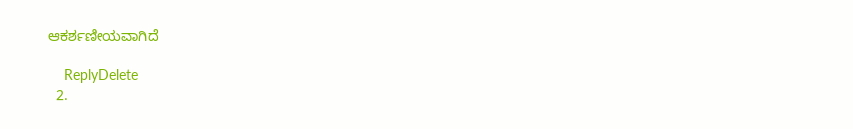ಆಕರ್ಶಣೀಯವಾಗಿದೆ

    ReplyDelete
  2.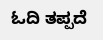ಓದಿ ತಪ್ಪದೆ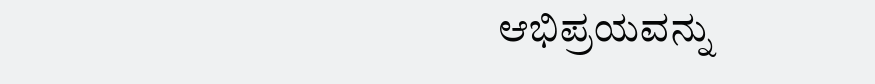ಆಭಿಪ್ರಯವನ್ನು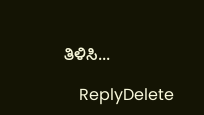ತಿಳಿಸಿ...

    ReplyDelete